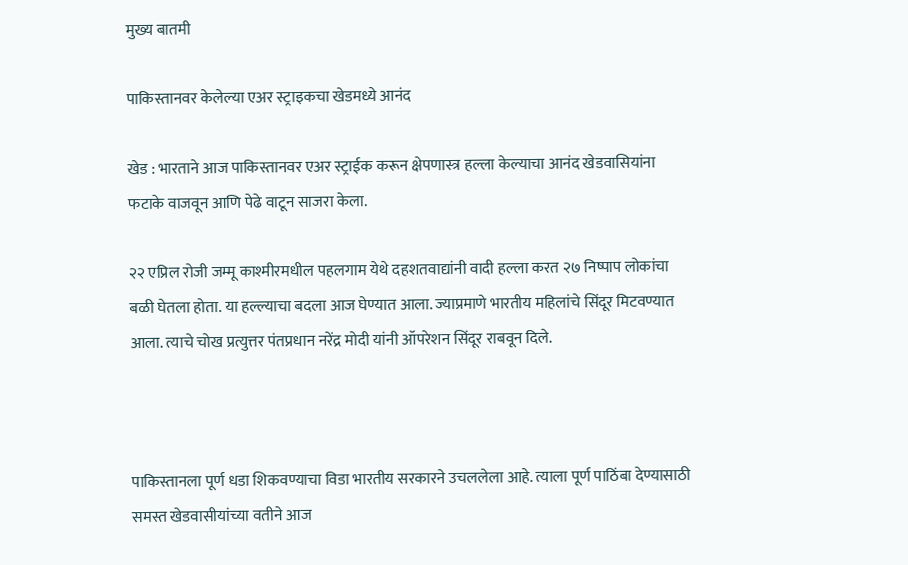मुख्य बातमी

पाकिस्तानवर केलेल्या एअर स्ट्राइकचा खेडमध्ये आनंद

खेड : भारताने आज पाकिस्तानवर एअर स्ट्राईक करून क्षेपणास्त्र हल्ला केल्याचा आनंद खेडवासियांना फटाके वाजवून आणि पेढे वाटून साजरा केला.

२२ एप्रिल रोजी जम्मू काश्मीरमधील पहलगाम येथे दहशतवाद्यांनी वादी हल्ला करत २७ निष्पाप लोकांचा बळी घेतला होता. या हल्ल्याचा बदला आज घेण्यात आला. ज्याप्रमाणे भारतीय महिलांचे सिंदूर मिटवण्यात आला. त्याचे चोख प्रत्युत्तर पंतप्रधान नरेंद्र मोदी यांनी ऑपरेशन सिंदूर राबवून दिले.



पाकिस्तानला पूर्ण धडा शिकवण्याचा विडा भारतीय सरकारने उचललेला आहे. त्याला पूर्ण पाठिंबा देण्यासाठी समस्त खेडवासीयांच्या वतीने आज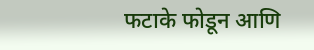फटाके फोडून आणि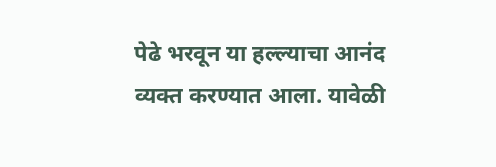पेढे भरवून या हल्ल्याचा आनंद व्यक्त करण्यात आला. यावेळी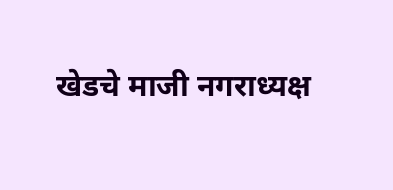खेडचे माजी नगराध्यक्ष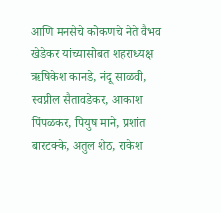आणि मनसेचे कोकणचे नेते वैभव खेडेकर यांच्यासोबत शहराध्यक्ष ऋषिकेश कानडे, नंदू साळवी, स्वप्नील सैतावडेकर, आकाश पिंपळकर, पियुष माने, प्रशांत बारटक्के, अतुल शेठ, राकेश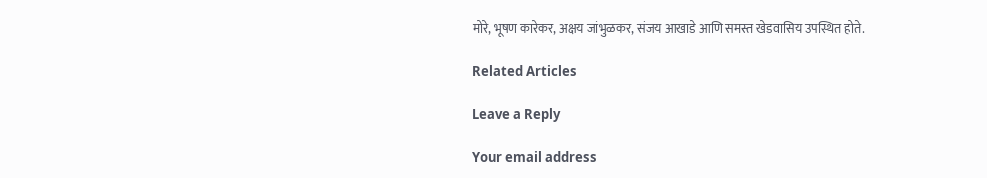मोरे, भूषण कारेकर, अक्षय जांभुळकर, संजय आखाडे आणि समस्त खेडवासिय उपस्थित होते.

Related Articles

Leave a Reply

Your email address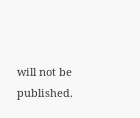will not be published.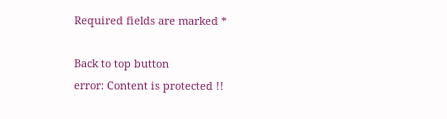Required fields are marked *

Back to top button
error: Content is protected !!